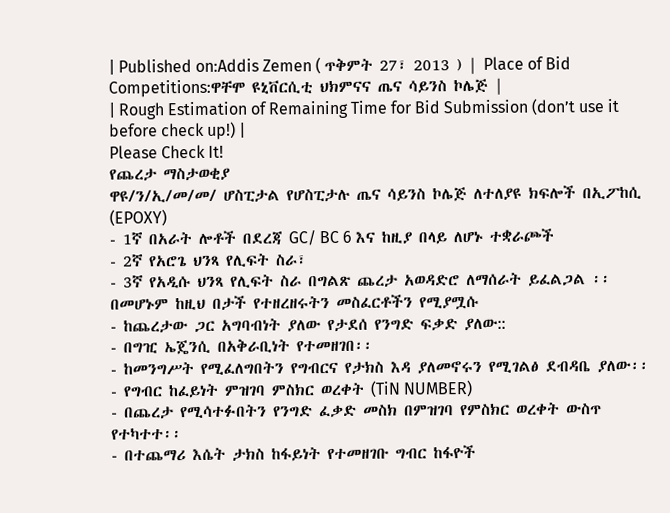| Published on:Addis Zemen ( ጥቅምት 27፣ 2013 ) | Place of Bid Competitions:ዋቸሞ ዩኒቨርሲቲ ህክምናና ጤና ሳይንስ ኮሌጅ |
| Rough Estimation of Remaining Time for Bid Submission (don’t use it before check up!) |
Please Check It!
የጨረታ ማስታወቂያ
ዋዩ/ን/ኢ/መ/መ/ ሆስፒታል የሆስፒታሉ ጤና ሳይንስ ኮሌጅ ለተለያዩ ክፍሎች በኢፖከሲ (EPOXY)
- 1ኛ በአራት ሎቶች በደረጃ GC/ BC 6 እና ከዚያ በላይ ለሆኑ ተቋራጮች
- 2ኛ የአሮጌ ህንጻ የሊፍት ስራ፣
- 3ኛ የአዲሱ ህንጻ የሊፍት ስራ በግልጽ ጨረታ አወዳድሮ ለማሰራት ይፈልጋል ፡፡
በመሆኑም ከዚህ በታች የተዘረዘሩትን መስፈርቶችን የሚያሟሱ
- ከጨረታው ጋር አግባብነት ያለው የታደሰ የንግድ ፍቃድ ያለው::
- በግዢ ኤጄንሲ በአቅራቢነት የተመዘገበ፡፡
- ከመንግሥት የሚፈለግበትን የግብርና የታክስ እዳ ያለመኖሩን የሚገልፅ ደብዳቤ ያለው፡፡
- የግብር ከፈይነት ምዝገባ ምስክር ወረቀት (TiN NUMBER)
- በጨረታ የሚሳተፉበትን የንግድ ፈቃድ መስክ በምዝገባ የምስክር ወረቀት ውስጥ የተካተተ፡፡
- በተጨማሪ እሴት ታክስ ከፋይነት የተመዘገቡ ግብር ከፋዮች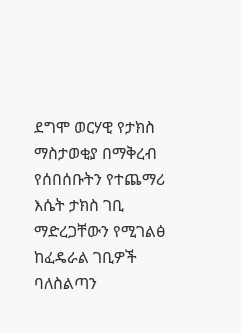ደግሞ ወርሃዊ የታክስ ማስታወቂያ በማቅረብ የሰበሰቡትን የተጨማሪ እሴት ታክስ ገቢ ማድረጋቸውን የሚገልፅ ከፈዴራል ገቢዎች ባለስልጣን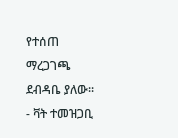የተሰጠ ማረጋገጫ ደብዳቤ ያለው፡፡
- ቫት ተመዝጋቢ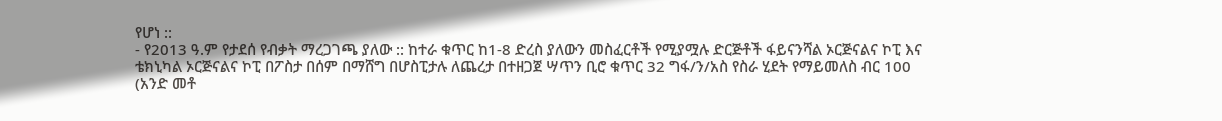የሆነ ::
- የ2013 ዓ.ም የታደሰ የብቃት ማረጋገጫ ያለው :: ከተራ ቁጥር ከ1-8 ድረስ ያለውን መስፈርቶች የሚያሟሉ ድርጅቶች ፋይናንሻል ኦርጅናልና ኮፒ እና ቴክኒካል ኦርጅናልና ኮፒ በፖስታ በሰም በማሸግ በሆስፒታሉ ለጨረታ በተዘጋጀ ሣጥን ቢሮ ቁጥር 32 ግፋ/ን/አስ የስራ ሂደት የማይመለስ ብር 100 (አንድ መቶ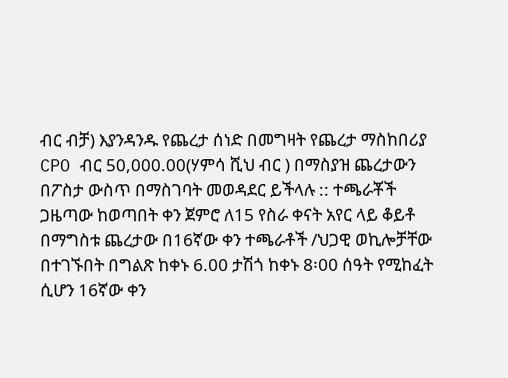ብር ብቻ) እያንዳንዱ የጨረታ ሰነድ በመግዛት የጨረታ ማስከበሪያ CPO ብር 50,000.00(ሃምሳ ሺህ ብር ) በማስያዝ ጨረታውን በፖስታ ውስጥ በማስገባት መወዳደር ይችላሉ :: ተጫራቾች ጋዜጣው ከወጣበት ቀን ጀምሮ ለ15 የስራ ቀናት አየር ላይ ቆይቶ በማግስቱ ጨረታው በ16ኛው ቀን ተጫራቶች /ህጋዊ ወኪሎቻቸው በተገኙበት በግልጽ ከቀኑ 6.00 ታሽጎ ከቀኑ 8፡00 ሰዓት የሚከፈት ሲሆን 16ኛው ቀን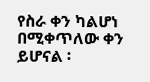የስራ ቀን ካልሆነ በሚቀጥለው ቀን ይሆናል ፡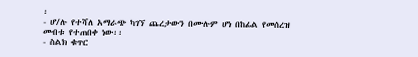፡
- ሆ/ሉ የተሻለ አማራጭ ካገኘ ጨረታውን በሙሉም ሆነ በከፊል የመሰረዝ መብቱ የተጠበቀ ነው፡፡
- ስልክ ቁጥር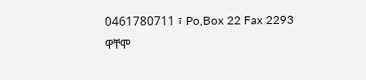0461780711 ፣ Po,Box 22 Fax 2293
ዋቸሞ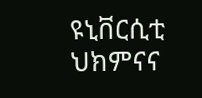ዩኒቨርሲቲ ህክምናና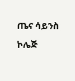ጤና ሳይንስ
ኮሌጅ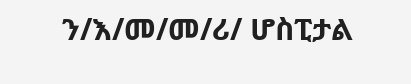ን/እ/መ/መ/ሪ/ ሆስፒታል